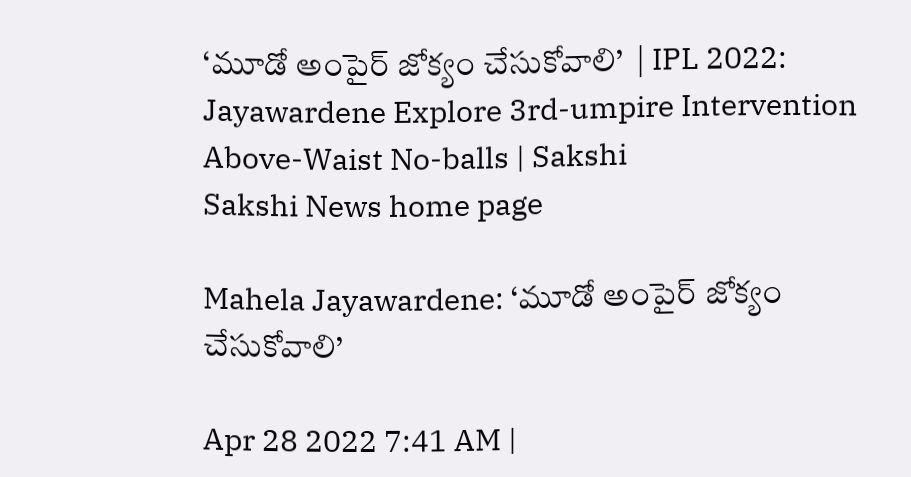‘మూడో అంపైర్‌ జోక్యం చేసుకోవాలి’  | IPL 2022: Jayawardene Explore 3rd-umpire Intervention Above-Waist No-balls | Sakshi
Sakshi News home page

Mahela Jayawardene: ‘మూడో అంపైర్‌ జోక్యం చేసుకోవాలి’

Apr 28 2022 7:41 AM |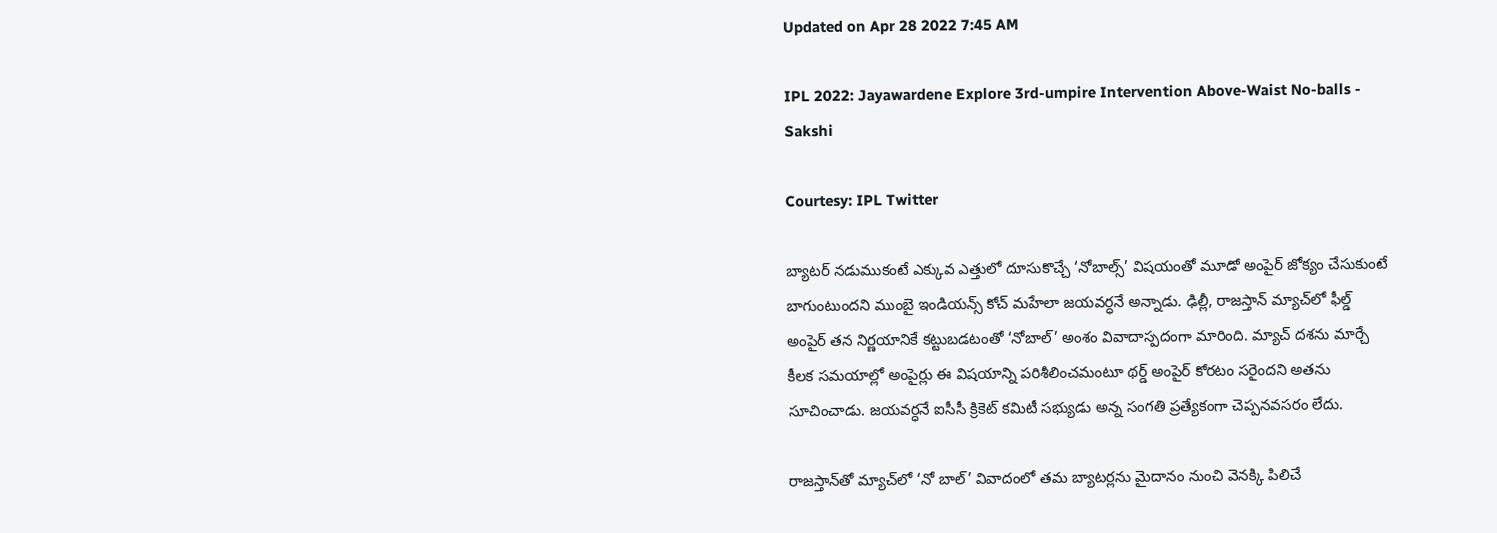Updated on Apr 28 2022 7:45 AM

IPL 2022: Jayawardene Explore 3rd-umpire Intervention Above-Waist No-balls - Sakshi

Courtesy: IPL Twitter

బ్యాటర్‌ నడుముకంటే ఎక్కువ ఎత్తులో దూసుకొచ్చే ‘నోబాల్స్‌’ విషయంతో మూడో అంపైర్‌ జోక్యం చేసుకుంటే బాగుంటుందని ముంబై ఇండియన్స్‌ కోచ్‌ మహేలా జయవర్ధనే అన్నాడు. ఢిల్లీ, రాజస్తాన్‌ మ్యాచ్‌లో ఫీల్డ్‌ అంపైర్‌ తన నిర్ణయానికే కట్టుబడటంతో ‘నోబాల్‌’ అంశం వివాదాస్పదంగా మారింది. మ్యాచ్‌ దశను మార్చే కీలక సమయాల్లో అంపైర్లు ఈ విషయాన్ని పరిశీలించమంటూ థర్డ్‌ అంపైర్‌ కోరటం సరైందని అతను సూచించాడు. జయవర్ధనే ఐసీసీ క్రికెట్‌ కమిటీ సభ్యుడు అన్న సంగతి ప్రత్యేకంగా చెప్పనవసరం లేదు.

రాజస్తాన్‌తో మ్యాచ్‌లో ‘నో బాల్‌’ వివాదంలో తమ బ్యాటర్లను మైదానం నుంచి వెనక్కి పిలిచే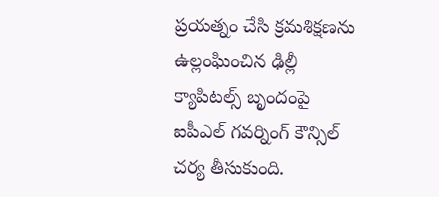ప్రయత్నం చేసి క్రమశిక్షణను ఉల్లంఘించిన ఢిల్లీ క్యాపిటల్స్‌ బృందంపై ఐపీఎల్‌ గవర్నింగ్‌ కౌన్సిల్‌ చర్య తీసుకుంది.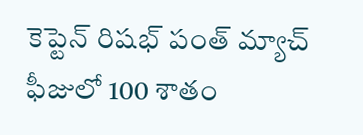కెప్టెన్‌ రిషభ్‌ పంత్‌ మ్యాచ్‌ ఫీజులో 100 శాతం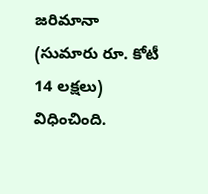జరిమానా (సుమారు రూ. కోటీ 14 లక్షలు) విధించింది.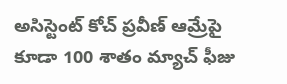అసిస్టెంట్‌ కోచ్‌ ప్రవీణ్‌ ఆమ్రేపై కూడా 100 శాతం మ్యాచ్‌ ఫీజు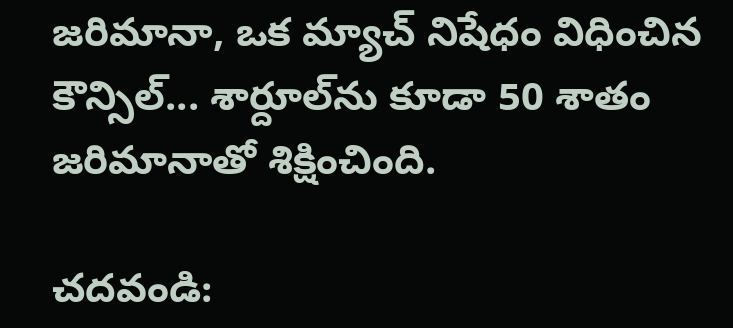జరిమానా, ఒక మ్యాచ్‌ నిషేధం విధించిన కౌన్సిల్‌... శార్దూల్‌ను కూడా 50 శాతం జరిమానాతో శిక్షించింది.

చదవండి: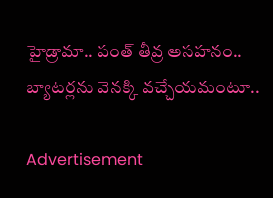హైడ్రామా.. పంత్‌ తీవ్ర అసహనం.. బ్యాటర్లను వెనక్కి వచ్చేయమంటూ..

Advertisement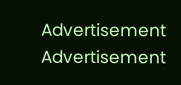Advertisement
Advertisement